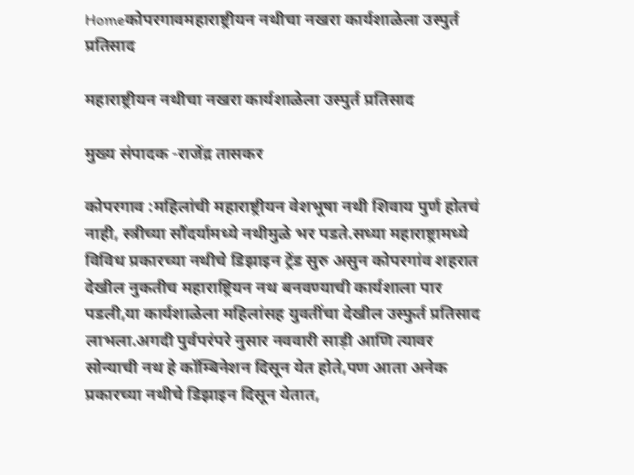Homeकोपरगावमहाराष्ट्रीयन नथीचा नखरा कार्यशाळेला उस्पुर्त प्रतिसाद

महाराष्ट्रीयन नथीचा नखरा कार्यशाळेला उस्पुर्त प्रतिसाद

मुख्य संपादक -राजेंद्र तासकर

कोपरगाव :महिलांची महाराष्ट्रीयन वेशभूषा नथी शिवाय पुर्ण होतचं नाही, स्त्रीच्या सौंदर्यामध्ये नथीमुळे भर पडते.सध्या महाराष्ट्रामध्ये विविध प्रकारच्या नथीचे डिझाइन ट्रेंड सुरु असुन कोपरगांव शहरात देखील नुकतीच महाराष्ट्रियन नथ बनवण्याची कार्यशाला पार पडली,या कार्यशाळेला महिलांसह युवतींचा देखील उस्फुर्त प्रतिसाद लाभला.अगदी पुर्वपरंपरे नुसार नववारी साड़ी आणि त्यावर सोन्याची नथ हे कॉम्बिनेशन दिसून येत होते,पण आता अनेक प्रकारच्या नथीचे डिझाइन दिसून येतात,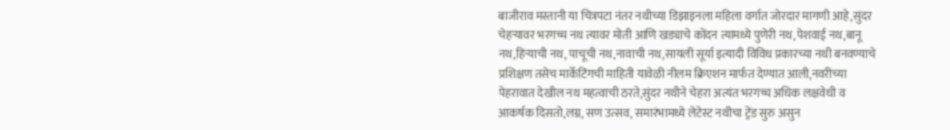बाजीराव मस्तानी या चित्रपटा नंतर नथीच्या डिझाइनला महिला वर्गात जोरदार मागणी आहे,सुंदर चेहऱ्यावर भरगच्च नथ त्यावर मोती आणि खड्याचे कोंदन त्यामध्ये पुणेरी नथ,पेशवाई नथ,बानू नथ,हिऱ्याची नथ, पाचूची नथ,नावाची नथ,सायली सूर्या इत्यादी विविध प्रकारच्या नथी बनवण्याचे प्रशिक्षण तसेच मार्केटिंगची माहिती यावेळी नीलम क्रिएशन मार्फत देण्यात आली,नवरीच्या पेहरावात देखील नथ महत्वाची ठरते,सुंदर नथीने चेहरा अत्यंत भरगच्च अधिक लक्षवेधी व आकर्षक दिसतो,लग्न, सण उत्सव, समारंभामध्ये लेटेस्ट नथीचा ट्रेंड सुरु असुन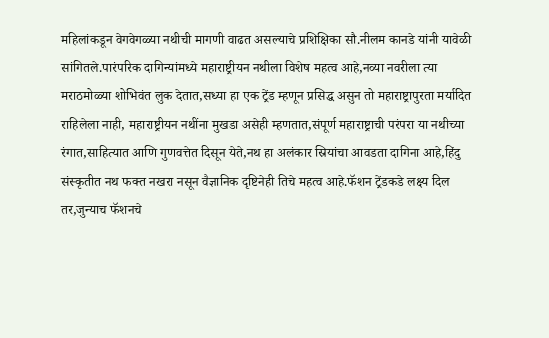महिलांकडून वेगवेगळ्या नथीची मागणी वाढत असल्याचे प्रशिक्षिका सौ.नीलम कानडे यांनी यावेळी सांगितले.पारंपरिक दागिन्यांमध्ये महाराष्ट्रीयन नथीला विशेष महत्व आहे,नव्या नवरीला त्या मराठमोळ्या शोभिवंत लुक देतात,सध्या हा एक ट्रेंड म्हणून प्रसिद्ध असुन तो महाराष्ट्रापुरता मर्यादित राहिलेला नाही, महाराष्ट्रीयन नथींना मुखडा असेही म्हणतात,संपूर्ण महाराष्ट्राची परंपरा या नथीच्या रंगात,साहित्यात आणि गुणवत्तेत दिसून येते,नथ हा अलंकार स्रियांचा आवडता दागिना आहे,हिंदु संस्कृतीत नथ फक्त नखरा नसून वैज्ञानिक दृष्टिनेही तिचे महत्व आहे.फॅशन ट्रेंडकडे लक्ष्य दिल तर,जुन्याच फॅशनचे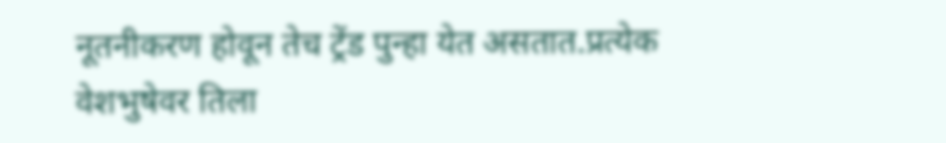नूतनीकरण होवून तेच ट्रेंड पुन्हा येत असतात.प्रत्येक वेशभुषेवर तिला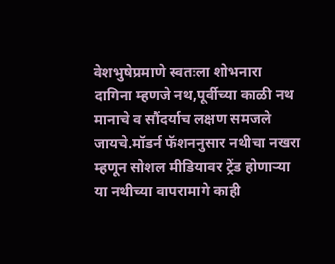वेशभुषेप्रमाणे स्वतःला शोभनारा दागिना म्हणजे नथ,पूर्वीच्या काळी नथ मानाचे व सौंदर्याच लक्षण समजले जायचे.मॉडर्न फॅशननुसार नथीचा नखरा म्हणून सोशल मीडियावर ट्रेंड होणाऱ्या या नथीच्या वापरामागे काही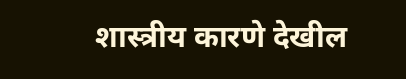शास्त्रीय कारणे देखील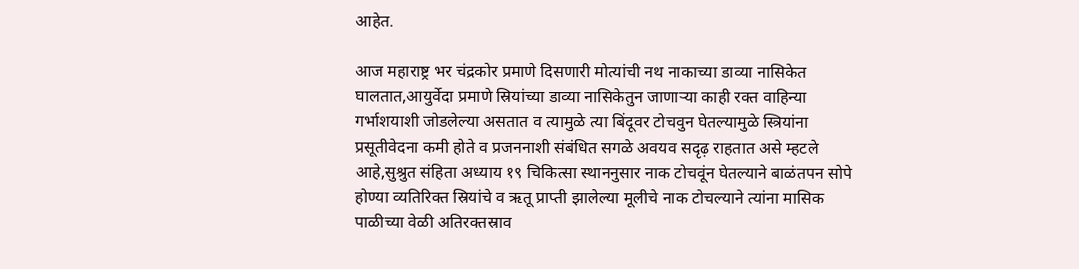आहेत.

आज महाराष्ट्र भर चंद्रकोर प्रमाणे दिसणारी मोत्यांची नथ नाकाच्या डाव्या नासिकेत घालतात,आयुर्वेदा प्रमाणे स्रियांच्या डाव्या नासिकेतुन जाणाऱ्या काही रक्त वाहिन्या गर्भाशयाशी जोडलेल्या असतात व त्यामुळे त्या बिंदूवर टोचवुन घेतल्यामुळे स्त्रियांना प्रसूतीवेदना कमी होते व प्रजननाशी संबंधित सगळे अवयव सदृढ़ राहतात असे म्हटले आहे,सुश्रुत संहिता अध्याय १९ चिकित्सा स्थाननुसार नाक टोचवूंन घेतल्याने बाळंतपन सोपे होण्या व्यतिरिक्त स्रियांचे व ऋतू प्राप्ती झालेल्या मूलीचे नाक टोचल्याने त्यांना मासिक पाळीच्या वेळी अतिरक्तस्राव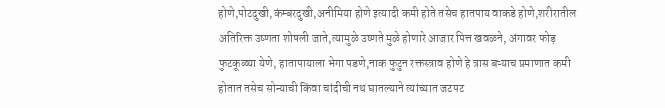होणे,पोटदुखी,कंम्बरदुखी,अनीमिया होणे इत्यादी कमी होते तसेच हातपाय वाकडे होणे,शरीरातील अतिरिक्त उष्णता शोषली जाते,त्यामुळे उष्णते मुळे होणारे आजार पित्त खवळने, अंगावर फोड़ फुटकूळ्या येणे, हातापायाला भेगा पडणे,नाक फुटुन रक्तस्त्राव होणे हे त्रास बऱ्याच प्रमाणात कमी होतात तसेच सोन्याची किंवा चांदीची नथ घातल्याने त्यांच्यात जटपट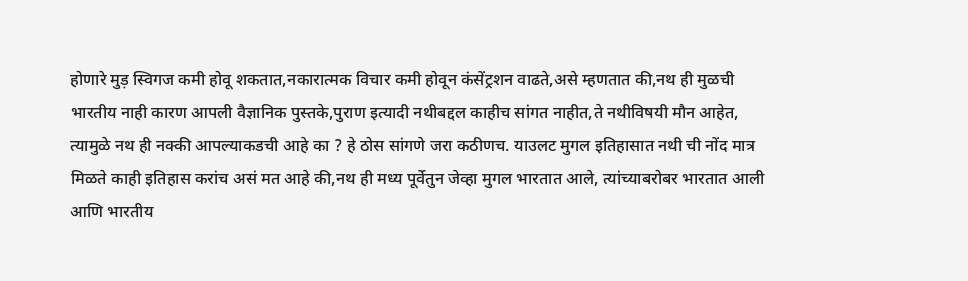होणारे मुड़ स्विगज कमी होवू शकतात,नकारात्मक विचार कमी होवून कंसेंट्रशन वाढते,असे म्हणतात की,नथ ही मुळची भारतीय नाही कारण आपली वैज्ञानिक पुस्तके,पुराण इत्यादी नथीबद्दल काहीच सांगत नाहीत,ते नथीविषयी मौन आहेत, त्यामुळे नथ ही नक्की आपल्याकडची आहे का ? हे ठोस सांगणे जरा कठीणच. याउलट मुगल इतिहासात नथी ची नोंद मात्र मिळते काही इतिहास करांच असं मत आहे की,नथ ही मध्य पूर्वेतुन जेव्हा मुगल भारतात आले, त्यांच्याबरोबर भारतात आली आणि भारतीय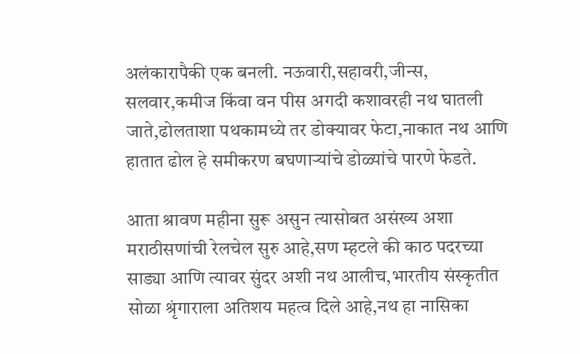अलंकारापैकी एक बनली. नऊवारी,सहावरी,जीन्स, सलवार,कमीज किंवा वन पीस अगदी कशावरही नथ घातली जाते,ढोलताशा पथकामध्ये तर डोक्यावर फेटा,नाकात नथ आणि हातात ढोल हे समीकरण बघणाऱ्यांचे डोळ्यांचे पारणे फेडते.

आता श्रावण महीना सुरू असुन त्यासोबत असंख्य अशा मराठीसणांची रेलचेल सुरु आहे,सण म्हटले की काठ पदरच्या साड्या आणि त्यावर सुंदर अशी नथ आलीच,भारतीय संस्कृतीत सोळा श्रृंगाराला अतिशय महत्व दिले आहे,नथ हा नासिका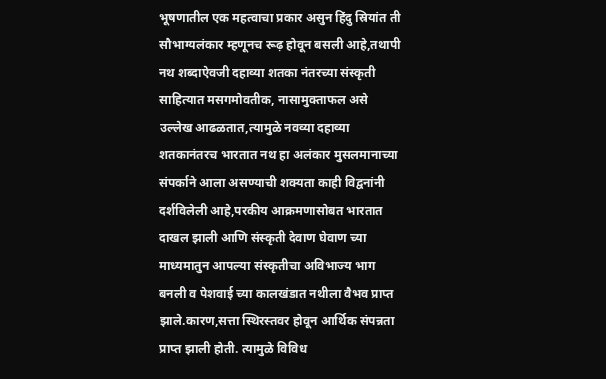भूषणातील एक महत्वाचा प्रकार असुन हिंदु स्रियांत ती सौभाग्यलंकार म्हणूनच रूढ़ होवून बसली आहे,तथापी नथ शब्दाऐवजी दहाव्या शतका नंतरच्या संस्कृती साहित्यात मसगमोवतीक, नासामुक्ताफल असे उल्लेख आढळतात,त्यामुळे नवव्या दहाव्या शतकानंतरच भारतात नथ हा अलंकार मुसलमानाच्या संपर्काने आला असण्याची शक्यता काही विद्वनांनी दर्शविलेली आहे,परकीय आक्रमणासोबत भारतात दाखल झाली आणि संस्कृती देवाण घेवाण च्या माध्यमातुन आपल्या संस्कृतीचा अविभाज्य भाग बनली व पेशवाई च्या कालखंडात नथीला वैभव प्राप्त झाले.कारण,सत्ता स्थिरस्तवर होवून आर्थिक संपन्नता प्राप्त झाली होती. त्यामुळे विविध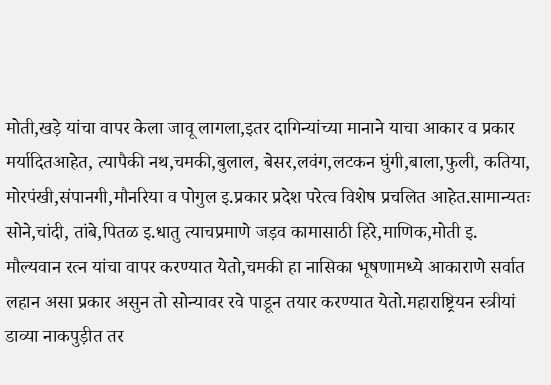मोती,खड़े यांचा वापर केला जावू लागला,इतर दागिन्यांच्या मानाने याचा आकार व प्रकार मर्यादितआहेत, त्यापैकी नथ,चमकी,बुलाल, बेसर,लवंग,लटकन घुंगी,बाला,फुली, कतिया, मोरपंखी,संपानगी,मौनरिया व पोगुल इ.प्रकार प्रदेश परेत्व विशेष प्रचलित आहेत.सामान्यतः सोने,चांदी, तांबे,पितळ इ.धातु त्याचप्रमाणे जड़व कामासाठी हिरे,माणिक,मोती इ. मौल्यवान रत्न यांचा वापर करण्यात येतो,चमकी हा नासिका भूषणामध्ये आकाराणे सर्वात लहान असा प्रकार असुन तो सोन्यावर रवे पाडून तयार करण्यात येतो.महाराष्ट्रियन स्त्रीयां डाव्या नाकपुड़ीत तर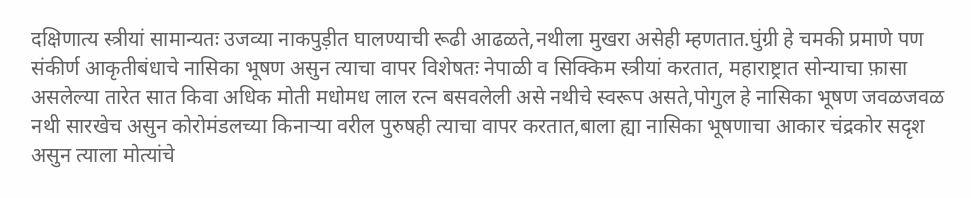दक्षिणात्य स्त्रीयां सामान्यतः उजव्या नाकपुड़ीत घालण्याची रूढी आढळते,नथीला मुखरा असेही म्हणतात.घुंग्री हे चमकी प्रमाणे पण संकीर्ण आकृतीबंधाचे नासिका भूषण असुन त्याचा वापर विशेषतः नेपाळी व सिक्किम स्त्रीयां करतात, महाराष्ट्रात सोन्याचा फ़ासा असलेल्या तारेत सात किवा अधिक मोती मधोमध लाल रत्न बसवलेली असे नथीचे स्वरूप असते,पोगुल हे नासिका भूषण जवळजवळ नथी सारखेच असुन कोरोमंडलच्या किनाऱ्या वरील पुरुषही त्याचा वापर करतात,बाला ह्या नासिका भूषणाचा आकार चंद्रकोर सदृश असुन त्याला मोत्यांचे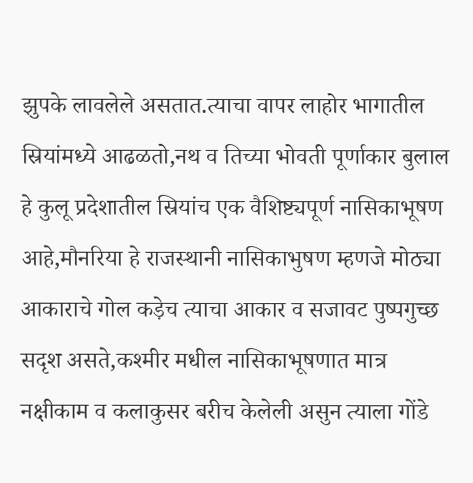झुपके लावलेले असतात.त्याचा वापर लाहोर भागातील स्रियांमध्ये आढळतो,नथ व तिच्या भोवती पूर्णाकार बुलाल हे कुलू प्रदेशातील स्रियांच एक वैशिष्ट्यपूर्ण नासिकाभूषण आहे,मौनरिया हे राजस्थानी नासिकाभुषण म्हणजे मोठ्या आकाराचे गोल कड़ेच त्याचा आकार व सजावट पुष्पगुच्छ सदृश असते,कश्मीर मधील नासिकाभूषणात मात्र नक्षीकाम व कलाकुसर बरीच केलेली असुन त्याला गोंडे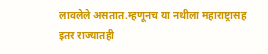लावलेले असतात.म्हणूनच या नथीला महाराष्ट्रासह इतर राज्यातही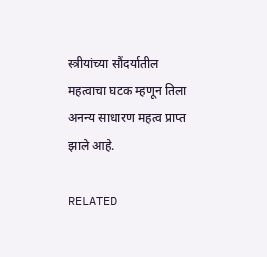स्त्रीयांच्या सौंदर्यातील महत्वाचा घटक म्हणून तिला अनन्य साधारण महत्व प्राप्त झाले आहे.

RELATED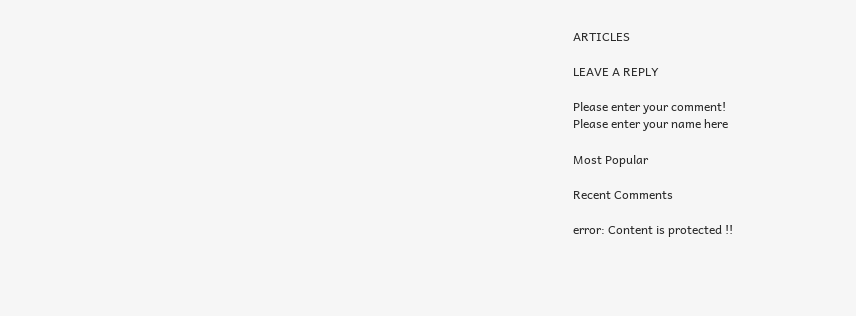ARTICLES

LEAVE A REPLY

Please enter your comment!
Please enter your name here

Most Popular

Recent Comments

error: Content is protected !!